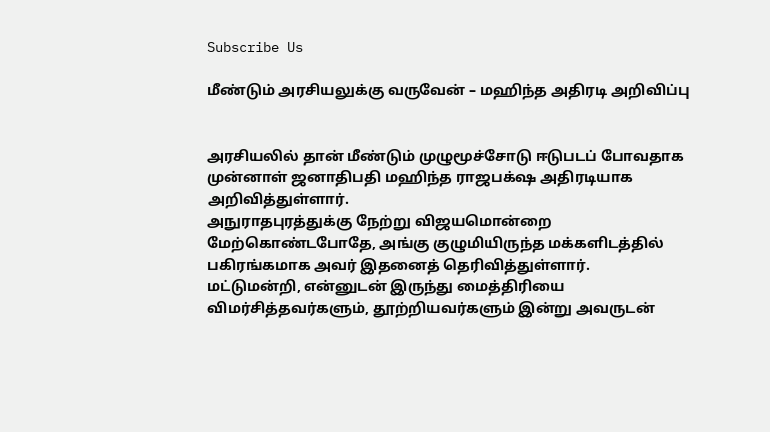Subscribe Us

மீண்டும் அரசியலுக்கு வருவேன் – மஹிந்த அதிரடி அறிவிப்பு


அரசியலில் தான் மீண்டும் முழுமூச்சோடு ஈடுபடப் போவதாக முன்னாள் ஜனாதிபதி மஹிந்த ராஜபக்‌ஷ அதிரடியாக அறிவித்துள்ளார்.
அநுராதபுரத்துக்கு நேற்று விஜயமொன்றை மேற்கொண்டபோதே, அங்கு குழுமியிருந்த மக்களிடத்தில் பகிரங்கமாக அவர் இதனைத் தெரிவித்துள்ளார்.
மட்டுமன்றி, என்னுடன் இருந்து மைத்திரியை விமர்சித்தவர்களும், தூற்றியவர்களும் இன்று அவருடன்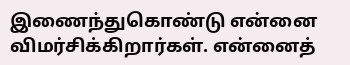இணைந்துகொண்டு என்னை விமர்சிக்கிறார்கள். என்னைத்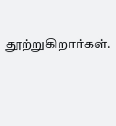தூற்றுகிறார்கள்.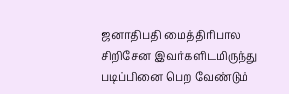ஜனாதிபதி மைத்திரிபால சிறிசேன இவர்களிடமிருந்து படிப்பினை பெற வேண்டும்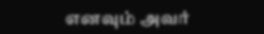எனவும் அவர்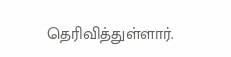தெரிவித்துள்ளார்.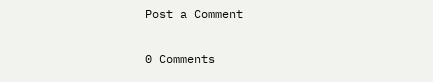Post a Comment

0 Comments